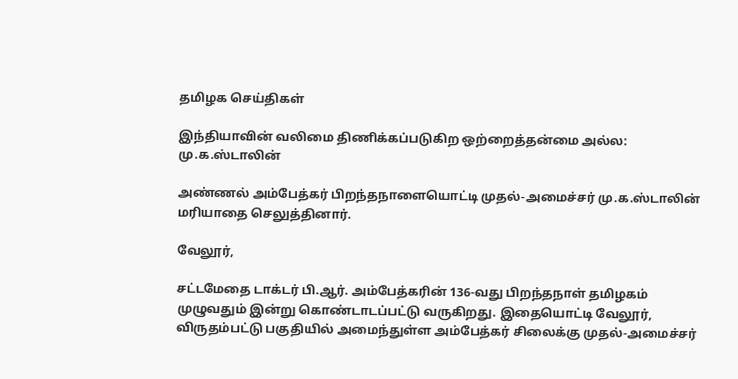தமிழக செய்திகள்

இந்தியாவின் வலிமை திணிக்கப்படுகிற ஒற்றைத்தன்மை அல்ல: மு.க.ஸ்டாலின்

அண்ணல் அம்பேத்கர் பிறந்தநாளையொட்டி முதல்-அமைச்சர் மு.க.ஸ்டாலின் மரியாதை செலுத்தினார்.

வேலூர்,

சட்டமேதை டாக்டர் பி.ஆர். அம்பேத்கரின் 136-வது பிறந்தநாள் தமிழகம் முழுவதும் இன்று கொண்டாடப்பட்டு வருகிறது. இதையொட்டி வேலூர், விருதம்பட்டு பகுதியில் அமைந்துள்ள அம்பேத்கர் சிலைக்கு முதல்-அமைச்சர்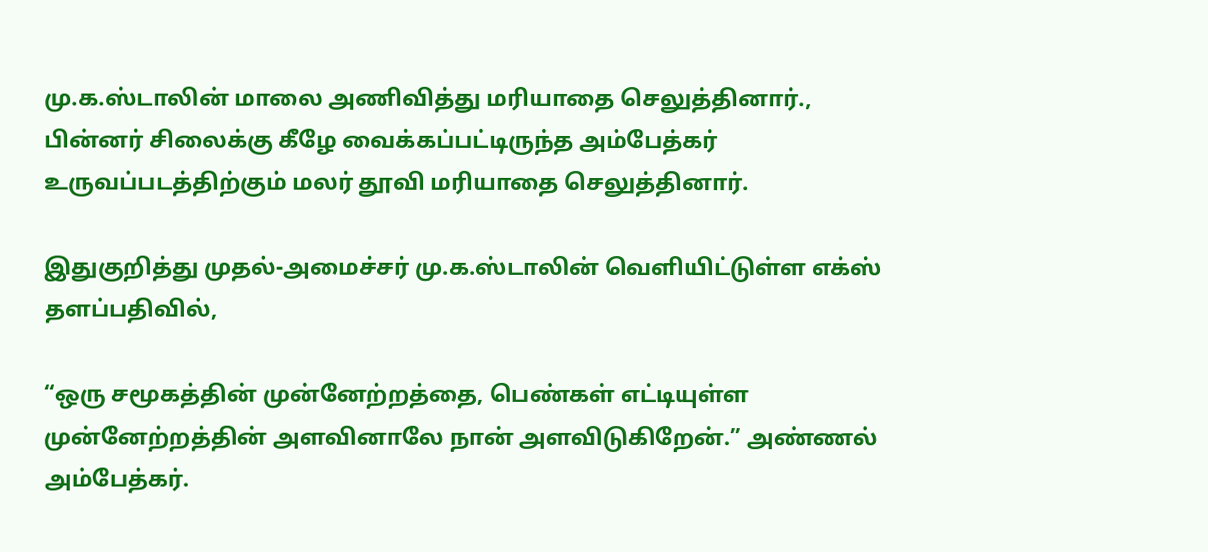மு.க.ஸ்டாலின் மாலை அணிவித்து மரியாதை செலுத்தினார்., பின்னர் சிலைக்கு கீழே வைக்கப்பட்டிருந்த அம்பேத்கர் உருவப்படத்திற்கும் மலர் தூவி மரியாதை செலுத்தினார்.

இதுகுறித்து முதல்-அமைச்சர் மு.க.ஸ்டாலின் வெளியிட்டுள்ள எக்ஸ் தளப்பதிவில்,

“ஒரு சமூகத்தின் முன்னேற்றத்தை, பெண்கள் எட்டியுள்ள முன்னேற்றத்தின் அளவினாலே நான் அளவிடுகிறேன்.” அண்ணல் அம்பேத்கர்.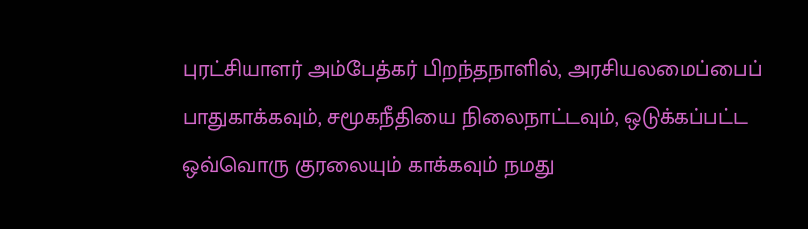புரட்சியாளர் அம்பேத்கர் பிறந்தநாளில், அரசியலமைப்பைப் பாதுகாக்கவும், சமூகநீதியை நிலைநாட்டவும், ஒடுக்கப்பட்ட ஒவ்வொரு குரலையும் காக்கவும் நமது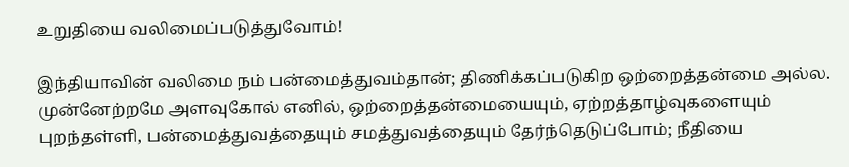உறுதியை வலிமைப்படுத்துவோம்!

இந்தியாவின் வலிமை நம் பன்மைத்துவம்தான்; திணிக்கப்படுகிற ஒற்றைத்தன்மை அல்ல. முன்னேற்றமே அளவுகோல் எனில், ஒற்றைத்தன்மையையும், ஏற்றத்தாழ்வுகளையும் புறந்தள்ளி, பன்மைத்துவத்தையும் சமத்துவத்தையும் தேர்ந்தெடுப்போம்; நீதியை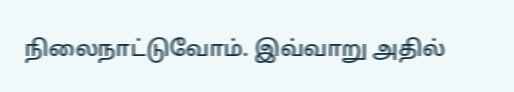நிலைநாட்டுவோம். இவ்வாறு அதில்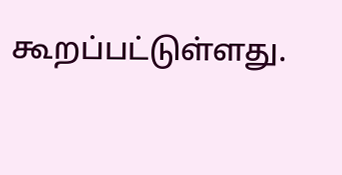கூறப்பட்டுள்ளது.